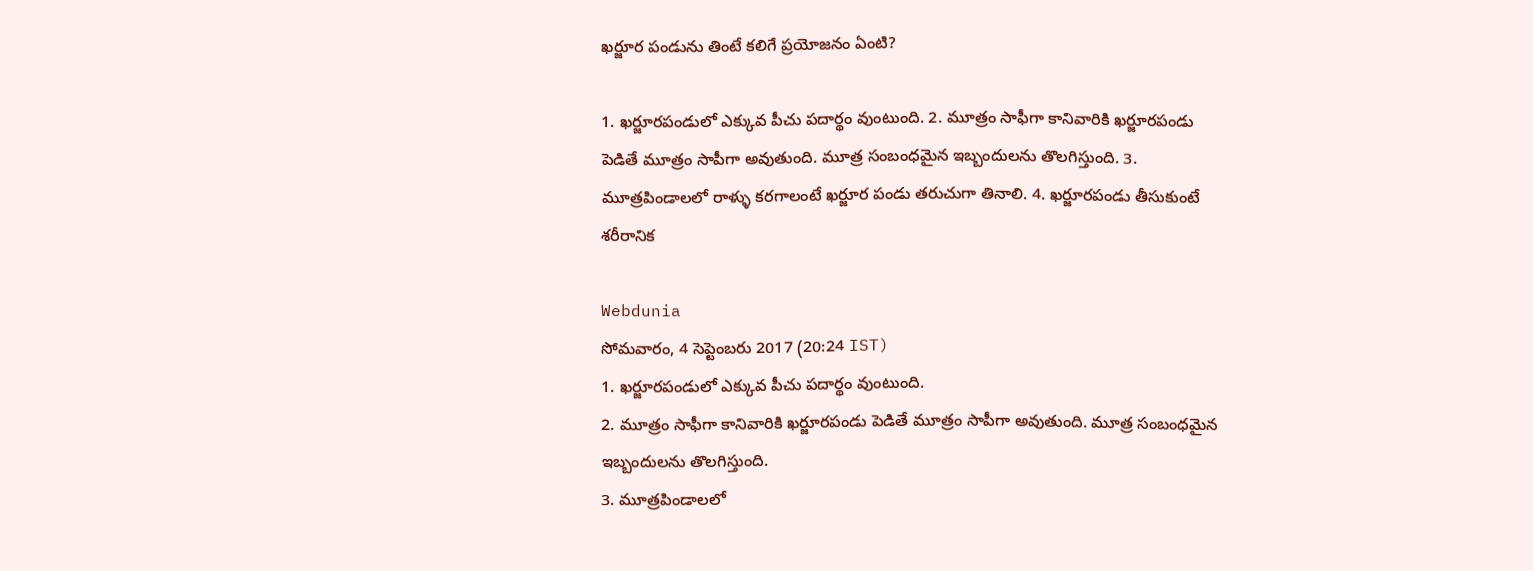ఖర్జూర పండును తింటే కలిగే ప్రయోజనం ఏంటి?

1. ఖర్జూరపండులో ఎక్కువ పీచు పదార్థం వుంటుంది. 2. మూత్రం సాఫీగా కానివారికి ఖర్జూరపండు పెడితే మూత్రం సాపీగా అవుతుంది. మూత్ర సంబంధమైన ఇబ్బందులను తొలగిస్తుంది. 3. మూత్రపిండాలలో రాళ్ళు కరగాలంటే ఖర్జూర పండు తరుచుగా తినాలి. 4. ఖర్జూరపండు తీసుకుంటే శరీరానిక

Webdunia
సోమవారం, 4 సెప్టెంబరు 2017 (20:24 IST)
1. ఖర్జూరపండులో ఎక్కువ పీచు పదార్థం వుంటుంది.
2. మూత్రం సాఫీగా కానివారికి ఖర్జూరపండు పెడితే మూత్రం సాపీగా అవుతుంది. మూత్ర సంబంధమైన ఇబ్బందులను తొలగిస్తుంది.
3. మూత్రపిండాలలో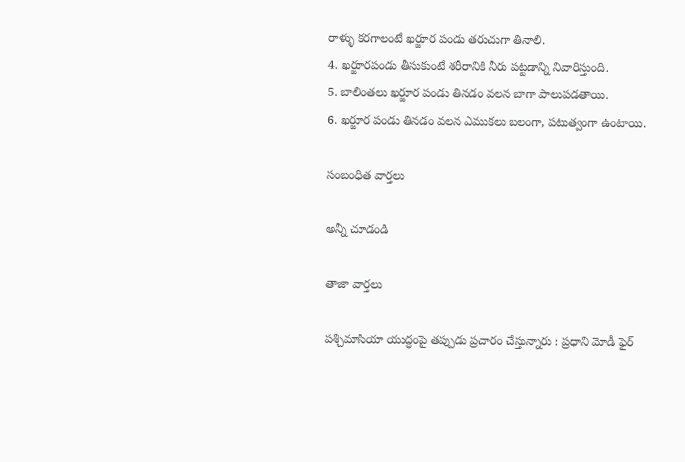రాళ్ళు కరగాలంటే ఖర్జూర పండు తరుచుగా తినాలి.
4. ఖర్జూరపండు తీసుకుంటే శరీరానికి నీరు పట్టడాన్ని నివారిస్తుంది.
5. బాలింతలు ఖర్జూర పండు తినడం వలన బాగా పాలుపడతాయి.
6. ఖర్జూర పండు తినడం వలన ఎముకలు బలంగా, పటుత్వంగా ఉంటాయి.

సంబంధిత వార్తలు

అన్నీ చూడండి

తాజా వార్తలు

పశ్చిమాసియా యుద్ధంపై తప్పుడు ప్రచారం చేస్తున్నారు : ప్రధాని మోడీ ఫైర్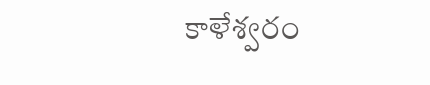కాళేశ్వరం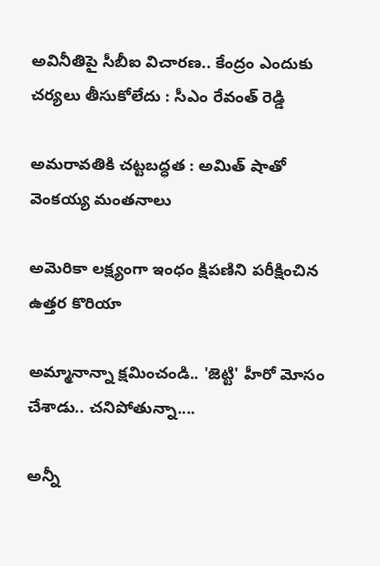అవినీతిపై సీబీఐ విచారణ.. కేంద్రం ఎందుకు చర్యలు తీసుకోలేదు : సీఎం రేవంత్ రెడ్డి

అమరావతికి చట్టబద్ధత : అమిత్ షాతో వెంకయ్య మంతనాలు

అమెరికా లక్ష్యంగా ఇంధం క్షిపణిని పరీక్షించిన ఉత్తర కొరియా

అమ్మానాన్నా క్షమించండి.. 'జెట్టి' హీరో మోసం చేశాడు.. చనిపోతున్నా....

అన్నీ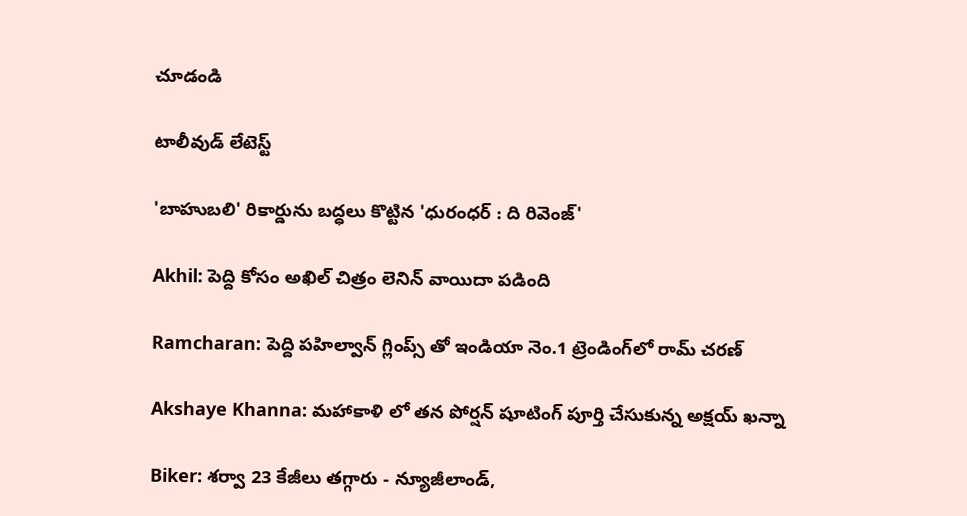చూడండి

టాలీవుడ్ లేటెస్ట్

'బాహుబలి' రికార్డును బద్ధలు కొట్టిన 'ధురంధర్ : ది రివెంజ్'

Akhil: పెద్ది కోసం అఖిల్ చిత్రం లెనిన్ వాయిదా పడింది

Ramcharan: పెద్ది పహిల్వాన్ గ్లింప్స్ తో ఇండియా నెం.1 ట్రెండింగ్‌లో రామ్ చరణ్

Akshaye Khanna: మహాకాళి లో తన పోర్షన్ షూటింగ్ పూర్తి చేసుకున్న అక్షయ్ ఖన్నా

Biker: శర్వా 23 కేజీలు తగ్గారు - న్యూజీలాండ్,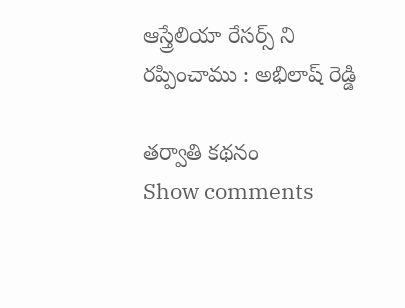ఆస్త్రేలియా రేసర్స్ ని రప్పించాము : అభిలాష్ రెడ్డి

తర్వాతి కథనం
Show comments